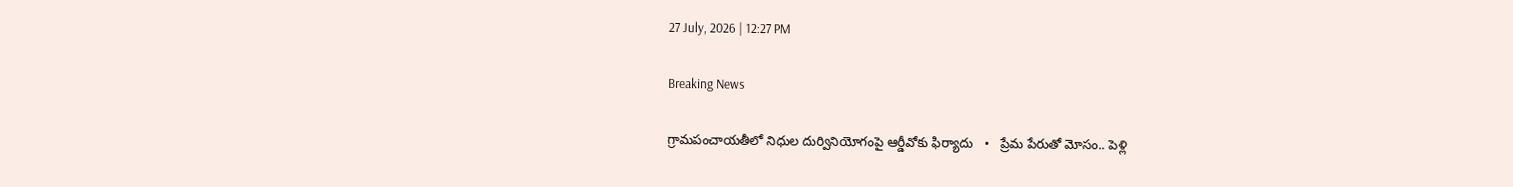27 July, 2026 | 12:27 PM

Breaking News

గ్రామపంచాయతీలో నిధుల దుర్వినియోగంపై ఆర్డీవోకు ఫిర్యాదు   •   ప్రేమ పేరుతో మోసం.. పెళ్లి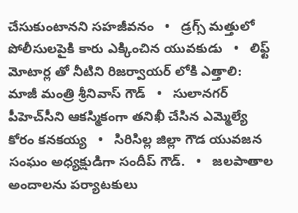చేసుకుంటానని సహజీవనం   •   డ్రగ్స్ మత్తులో పోలీసులపైకి కారు ఎక్కించిన యువకుడు   •   లిఫ్ట్ మోటార్ల తో నీటిని రిజర్వాయర్ లోకి ఎత్తాలి: మాజీ మంత్రి శ్రీనివాస్ గౌడ్   •   సులానగర్ పీహెచ్‌సీని ఆకస్మికంగా తనిఖీ చేసిన ఎమ్మెల్యే కోరం కనకయ్య   •   సిరిసిల్ల జిల్లా గౌడ యువజన సంఘం అధ్యక్షుడిగా సందీప్ గౌడ్.   •   జలపాతాల అందాలను పర్యాటకులు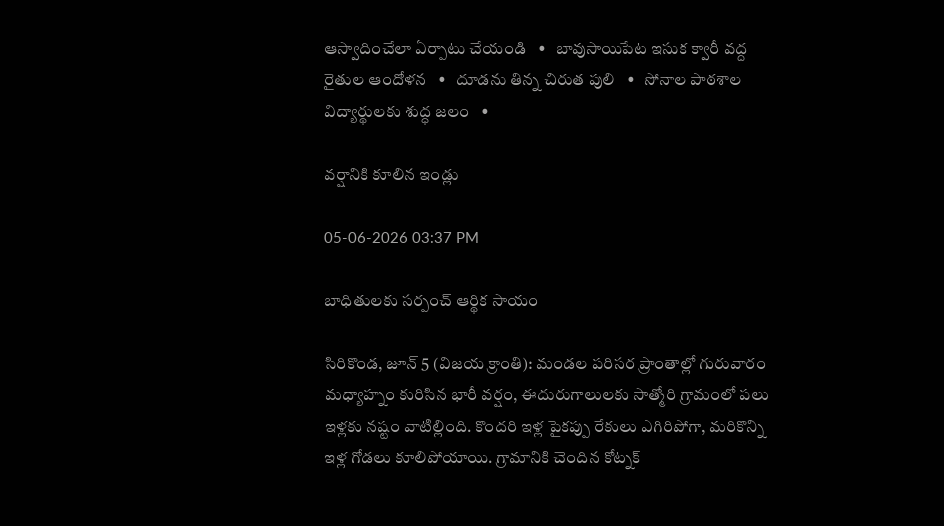ఆస్వాదించేలా ఏర్పాటు చేయండి   •   బావుసాయిపేట ఇసుక క్వారీ వద్ద రైతుల ఆందోళన   •   దూడను తిన్న చిరుత పులి   •   సోనాల పాఠశాల విద్యార్థులకు శుద్ధ జలం   •

వర్షానికి కూలిన ఇండ్లు

05-06-2026 03:37 PM

బాధితులకు సర్పంచ్ ఆర్థిక సాయం

సిరికొండ, జూన్ 5 (విజయ క్రాంతి): మండల పరిసర ప్రాంతాల్లో గురువారం మధ్యాహ్నం కురిసిన భారీ వర్షం, ఈదురుగాలులకు సాత్మోరి గ్రామంలో పలు ఇళ్లకు నష్టం వాటిల్లింది. కొందరి ఇళ్ల పైకప్పు రేకులు ఎగిరిపోగా, మరికొన్ని ఇళ్ల గోడలు కూలిపోయాయి. గ్రామానికి చెందిన కోట్నక్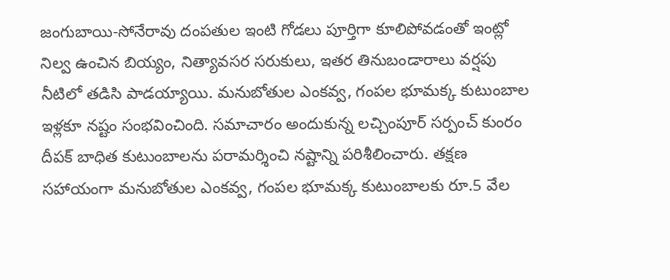జంగుబాయి-సోనేరావు దంపతుల ఇంటి గోడలు పూర్తిగా కూలిపోవడంతో ఇంట్లో నిల్వ ఉంచిన బియ్యం, నిత్యావసర సరుకులు, ఇతర తినుబండారాలు వర్షపు నీటిలో తడిసి పాడయ్యాయి. మనుబోతుల ఎంకవ్వ, గంపల భూమక్క కుటుంబాల ఇళ్లకూ నష్టం సంభవించింది. సమాచారం అందుకున్న లచ్చింపూర్ సర్పంచ్ కుంరం దీపక్ బాధిత కుటుంబాలను పరామర్శించి నష్టాన్ని పరిశీలించారు. తక్షణ సహాయంగా మనుబోతుల ఎంకవ్వ, గంపల భూమక్క కుటుంబాలకు రూ.5 వేల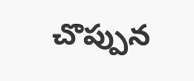చొప్పున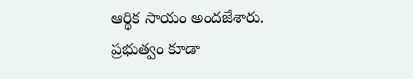ఆర్థిక సాయం అందజేశారు. ప్రభుత్వం కూడా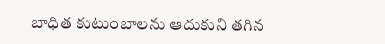బాధిత కుటుంబాలను ఆదుకుని తగిన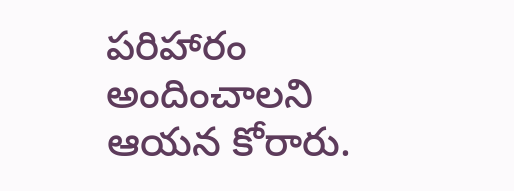పరిహారం అందించాలని ఆయన కోరారు.